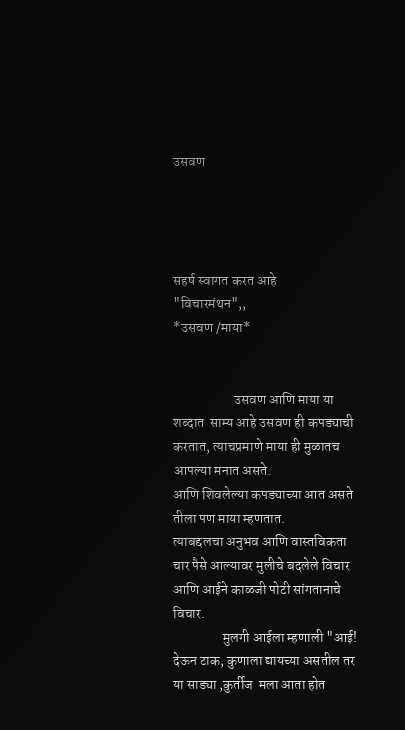उसवण




सहर्ष स्वागत करत आहे
"विचारमंथन",,
*उसवण /माया*


                      उसवण आणि माया या शब्दात  साम्य आहे उसवण ही कपड्याची करतात, त्याचप्रमाणे माया ही मुळातच आपल्या मनात असते.
आणि शिवलेल्या कपड्याच्या आत असते तीला पण माया म्हणतात.
त्याबद्दलचा अनुभव आणि वास्तविकता
चार पैसे आल्यावर मुलीचे बदलेले विचार आणि आईने काळजी पोटी सांगतानाचे विचार.
                  मुलगी आईला म्हणाली "आई! देऊन टाक, कुणाला द्यायच्या असतील तर या साड्या ,कुर्तीज  मला आता होत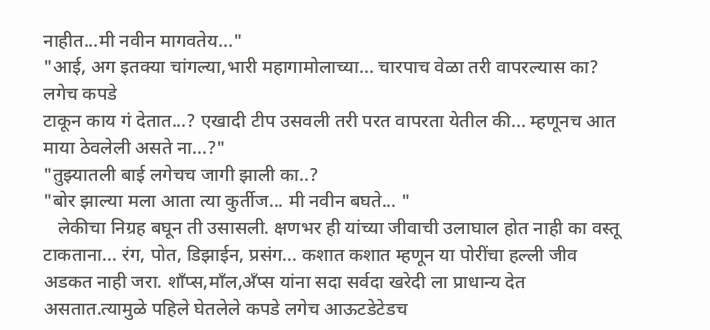नाहीत...मी नवीन मागवतेय..."
"आई, अग इतक्या चांगल्या,भारी महागामोलाच्या... चारपाच वेळा तरी वापरल्यास का? लगेच कपडे
टाकून काय गं देतात...? एखादी टीप उसवली तरी परत वापरता येतील की... म्हणूनच आत माया ठेवलेली असते ना...?"
"तुझ्यातली बाई लगेचच जागी झाली का..?
"बोर झाल्या मला आता त्या कुर्तीज... मी नवीन बघते... "
   लेकीचा निग्रह बघून ती उसासली. क्षणभर ही यांच्या जीवाची उलाघाल होत नाही का वस्तू टाकताना... रंग, पोत, डिझाईन, प्रसंग... कशात कशात म्हणून या पोरींचा हल्ली जीव अडकत नाही जरा. शाँप्स,माँल,अँप्स यांना सदा सर्वदा खरेदी ला प्राधान्य देत असतात.त्यामुळे पहिले घेतलेले कपडे लगेच आऊटडेटेडच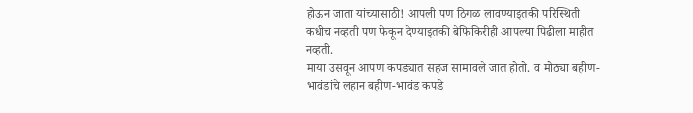होऊन जाता यांच्यासाठी! आपली पण ठिगळ लावण्याइतकी परिस्थिती कधीच नव्हती पण फेकून देण्याइतकी बेफिकिरीही आपल्या पिढीला माहीत नव्हती.
माया उसवून आपण कपड्यात सहज सामावले जात होतो. व मोठ्या बहीण-भावंडांचे लहान बहीण-भावंड कपडे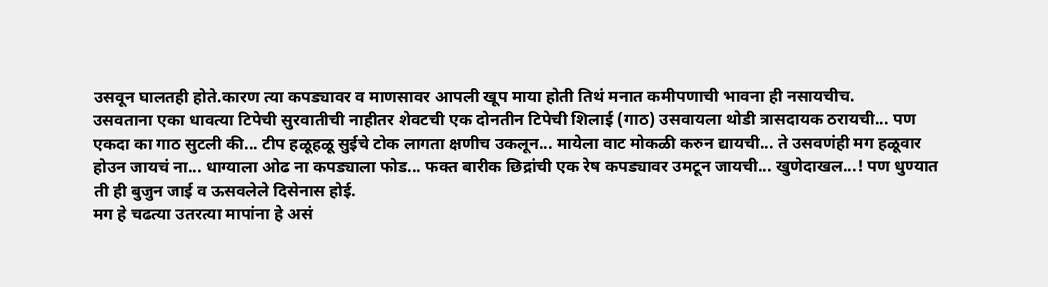उसवून घालतही होते.कारण त्या कपड्यावर व माणसावर आपली खूप माया होती तिथं मनात कमीपणाची भावना ही नसायचीच.
उसवताना एका धावत्या टिपेची सुरवातीची नाहीतर शेवटची एक दोनतीन टिपेची शिलाई (गाठ) उसवायला थोडी त्रासदायक ठरायची... पण एकदा का गाठ सुटली की... टीप हळूहळू सुईचे टोक लागता क्षणीच उकलून... मायेला वाट मोकळी करुन द्यायची... ते उसवणंही मग हळूवार होउन जायचं ना... धाग्याला ओढ ना कपड्याला फोड... फक्त बारीक छिद्रांची एक रेष कपड्यावर उमटून जायची... खुणेदाखल...! पण धुण्यात ती ही बुजुन जाई व ऊसवलेले दिसेनास होई.
मग हे चढत्या उतरत्या मापांना हे असं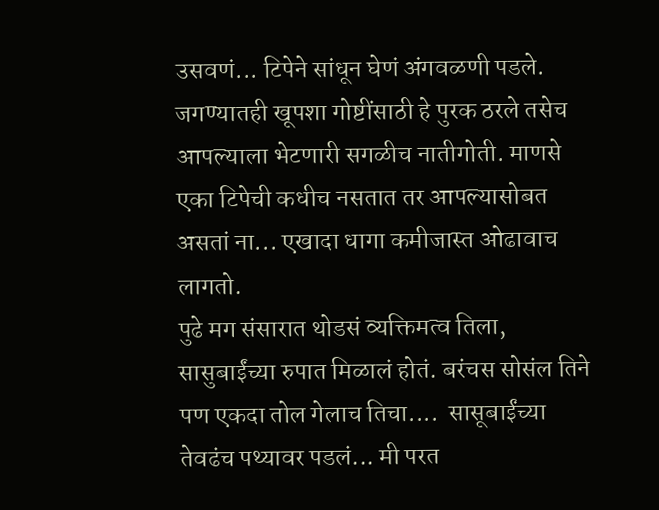उसवणं... टिपेने सांधून घेणं अंगवळणी पडले. जगण्यातही खूपशा गोष्टींसाठी हे पुरक ठरले तसेच आपल्याला भेटणारी सगळीच नातीगोती. माणसे एका टिपेची कधीच नसतात तर आपल्यासोबत असतां ना... एखादा धागा कमीजास्त ओढावाच लागतो.
पुढे मग संसारात थोडसं व्यक्तिमत्व तिला, सासुबाईंच्या रुपात मिळालं होतं. बरंचस सोसंल तिने पण एकदा तोल गेलाच तिचा....  सासूबाईंच्या तेवढंच पथ्यावर पडलं... मी परत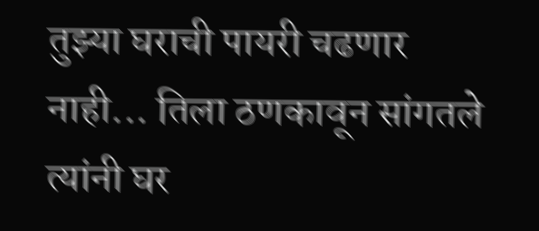तुझ्या घराची पायरी चढणार नाही... तिला ठणकावून सांगतले त्यांनी घर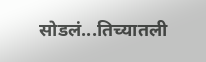सोडलं...तिच्यातली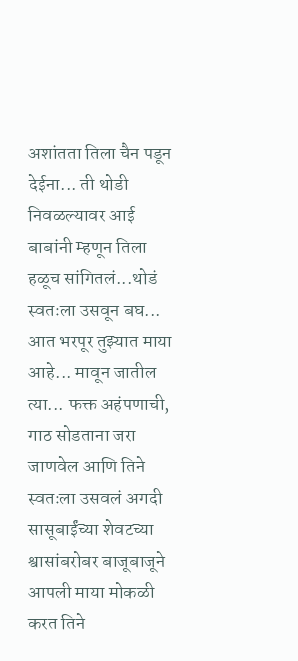अशांतता तिला चैन पडून देईना... ती थोडी निवळल्यावर आई बाबांनी म्हणून तिला हळूच सांगितलं...थोडं स्वतःला उसवून बघ... आत भरपूर तुझ्यात माया आहे... मावून जातील त्या... फक्त अहंपणाची, गाठ सोडताना जरा जाणवेल आणि तिने स्वतःला उसवलं अगदी सासूबाईंच्या शेवटच्या श्वासांबरोबर बाजूबाजूने आपली माया मोकळी करत तिने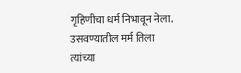गृहिणीचा धर्म निभावून नेला. उसवण्यातील मर्म तिला त्यांच्या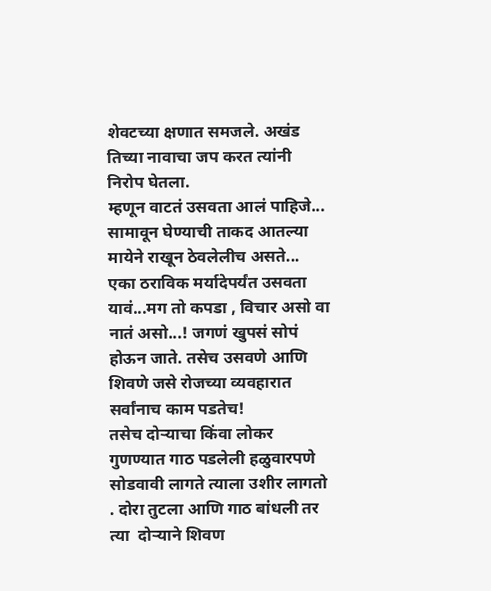शेवटच्या क्षणात समजले. अखंड तिच्या नावाचा जप करत त्यांनी निरोप घेतला.
म्हणून वाटतं उसवता आलं पाहिजे... सामावून घेण्याची ताकद आतल्या मायेने राखून ठेवलेलीच असते... एका ठराविक मर्यादेपर्यंत उसवता यावं...मग तो कपडा , विचार असो वा नातं असो...! जगणं खुपसं सोपं होऊन जाते. तसेच उसवणे आणि शिवणे जसे रोजच्या व्यवहारात सर्वांनाच काम पडतेच!
तसेच दोऱ्याचा किंवा लोकर गुणण्यात गाठ पडलेली हळुवारपणे सोडवावी लागते त्याला उशीर लागतो . दोरा तुटला आणि गाठ बांधली तर त्या  दोऱ्याने शिवण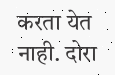करता येत नाही. दोरा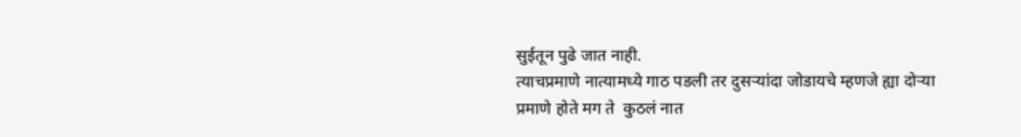सुईतून पुढे जात नाही.
त्याचप्रमाणे नात्यामध्ये गाठ पडली तर दुसऱ्यांदा जोडायचे म्हणजे ह्या दोऱ्या प्रमाणे होते मग ते  कुठलं नात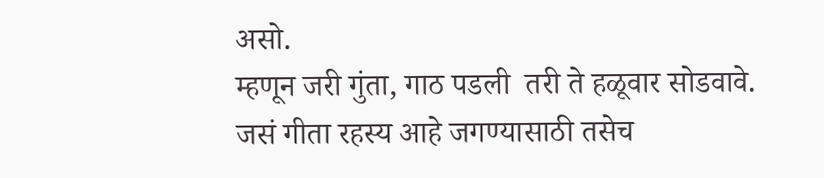असो.
म्हणून जरी गुंता, गाठ पडली  तरी ते हळूवार सोडवावे.
जसं गीता रहस्य आहे जगण्यासाठी तसेच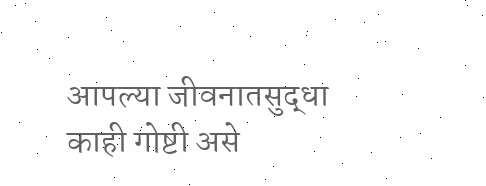आपल्या जीवनातसुद्धा काही गोष्टी असे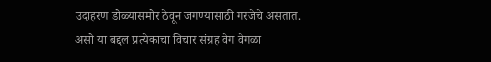उदाहरण डोळ्यासमोर ठेवून जगण्यासाठी गरजेचे असतात.
असो या बद्दल प्रत्येकाचा विचार संग्रह वेग वेगळा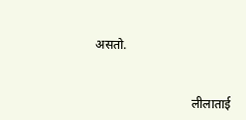असतो.


                               लीलाताई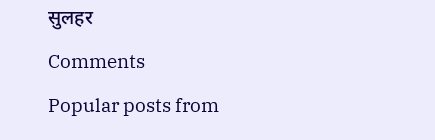सुलहर

Comments

Popular posts from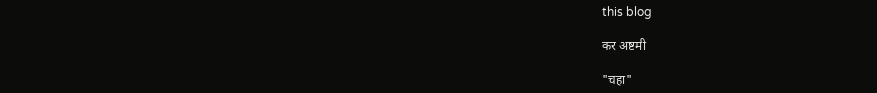this blog

कर अष्टमी

"चहा"